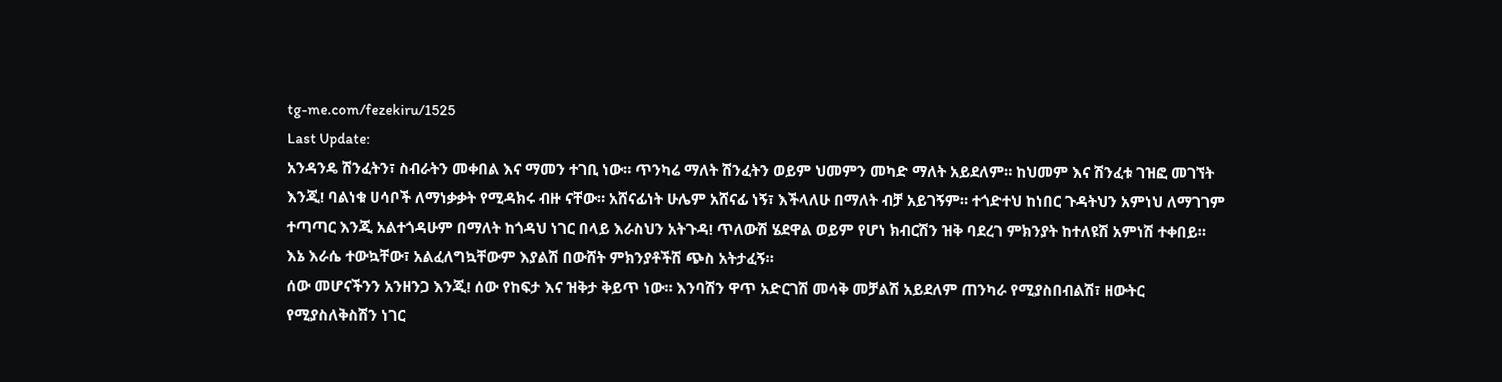tg-me.com/fezekiru/1525
Last Update:
አንዳንዴ ሽንፈትን፣ ስብራትን መቀበል እና ማመን ተገቢ ነው። ጥንካሬ ማለት ሽንፈትን ወይም ህመምን መካድ ማለት አይደለም። ከህመም እና ሽንፈቱ ገዝፎ መገኘት እንጂ! ባልነቁ ሀሳቦች ለማነቃቃት የሚዳክሩ ብዙ ናቸው። አሸናፊነት ሁሌም አሸናፊ ነኝ፣ እችላለሁ በማለት ብቻ አይገኝም። ተጎድተህ ከነበር ጉዳትህን አምነህ ለማገገም ተጣጣር እንጂ አልተጎዳሁም በማለት ከጎዳህ ነገር በላይ እራስህን አትጉዳ! ጥለውሽ ሄደዋል ወይም የሆነ ክብርሽን ዝቅ ባደረገ ምክንያት ከተለዩሽ አምነሽ ተቀበይ። እኔ እራሴ ተውኳቸው፣ አልፈለግኳቸውም እያልሽ በውሸት ምክንያቶችሽ ጭስ አትታፈኝ።
ሰው መሆናችንን አንዘንጋ እንጂ! ሰው የከፍታ እና ዝቅታ ቅይጥ ነው። እንባሽን ዋጥ አድርገሽ መሳቅ መቻልሽ አይደለም ጠንካራ የሚያስበብልሽ፣ ዘውትር የሚያስለቅስሽን ነገር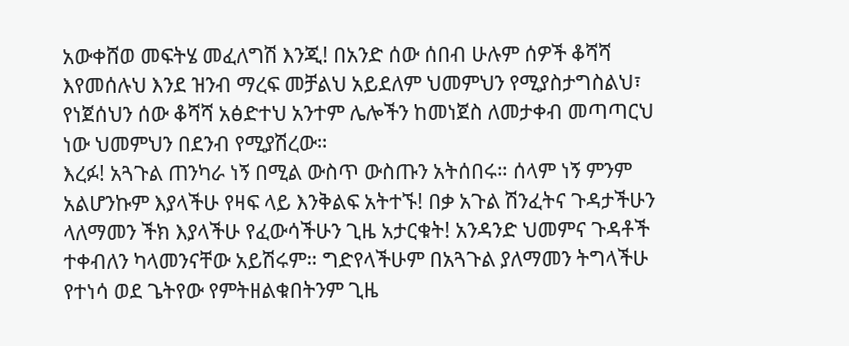አውቀሸወ መፍትሄ መፈለግሽ እንጂ! በአንድ ሰው ሰበብ ሁሉም ሰዎች ቆሻሻ እየመሰሉህ እንደ ዝንብ ማረፍ መቻልህ አይደለም ህመምህን የሚያስታግስልህ፣ የነጀሰህን ሰው ቆሻሻ አፅድተህ አንተም ሌሎችን ከመነጀስ ለመታቀብ መጣጣርህ ነው ህመምህን በደንብ የሚያሽረው።
እረፉ! አጓጉል ጠንካራ ነኝ በሚል ውስጥ ውስጡን አትሰበሩ። ሰላም ነኝ ምንም አልሆንኩም እያላችሁ የዛፍ ላይ እንቅልፍ አትተኙ! በቃ አጉል ሽንፈትና ጉዳታችሁን ላለማመን ችክ እያላችሁ የፈውሳችሁን ጊዜ አታርቁት! አንዳንድ ህመምና ጉዳቶች ተቀብለን ካላመንናቸው አይሽሩም። ግድየላችሁም በአጓጉል ያለማመን ትግላችሁ የተነሳ ወደ ጌትየው የምትዘልቁበትንም ጊዜ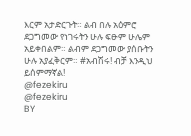እርም አታድርጉት። ልብ በሉ አዕምሮ ደጋግመው የነገሩትን ሁሉ ፍፁም ሁሌም አይቀበልም። ልብም ደጋግመው ያሰቡትን ሁሉ አያፈቅርም። #አብሽሩ! ብቻ እንዲህ ይሰምማኛል!
@fezekiru
@fezekiru
BY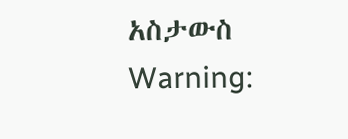አስታውስ
Warning: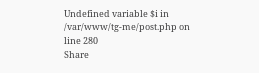Undefined variable $i in /var/www/tg-me/post.php on line 280
Share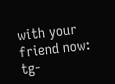with your friend now:
tg-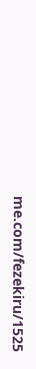me.com/fezekiru/1525